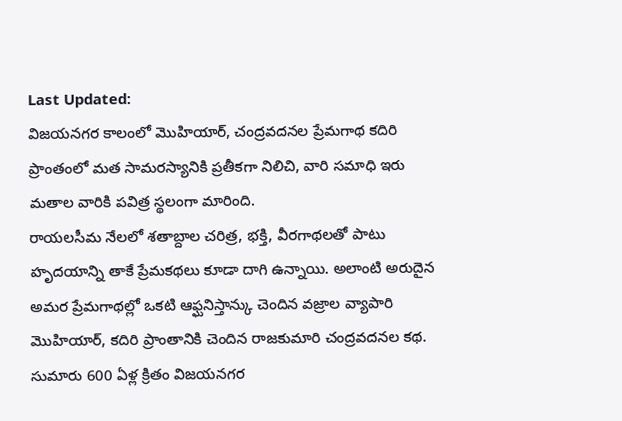Last Updated:
విజయనగర కాలంలో మొహియార్, చంద్రవదనల ప్రేమగాథ కదిరి ప్రాంతంలో మత సామరస్యానికి ప్రతీకగా నిలిచి, వారి సమాధి ఇరు మతాల వారికి పవిత్ర స్థలంగా మారింది.
రాయలసీమ నేలలో శతాబ్దాల చరిత్ర, భక్తి, వీరగాథలతో పాటు హృదయాన్ని తాకే ప్రేమకథలు కూడా దాగి ఉన్నాయి. అలాంటి అరుదైన అమర ప్రేమగాథల్లో ఒకటి ఆఫ్ఘనిస్తాన్కు చెందిన వజ్రాల వ్యాపారి మొహియార్, కదిరి ప్రాంతానికి చెందిన రాజకుమారి చంద్రవదనల కథ. సుమారు 600 ఏళ్ల క్రితం విజయనగర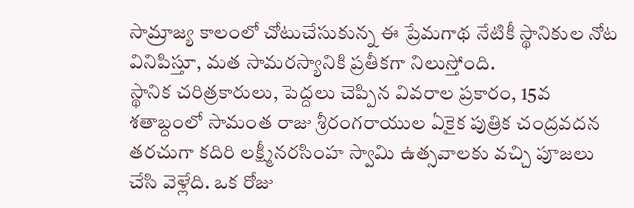సామ్రాజ్య కాలంలో చోటుచేసుకున్న ఈ ప్రేమగాథ నేటికీ స్థానికుల నోట వినిపిస్తూ, మత సామరస్యానికి ప్రతీకగా నిలుస్తోంది.
స్థానిక చరిత్రకారులు, పెద్దలు చెప్పిన వివరాల ప్రకారం, 15వ శతాబ్దంలో సామంత రాజు శ్రీరంగరాయుల ఏకైక పుత్రిక చంద్రవదన తరచుగా కదిరి లక్ష్మీనరసింహ స్వామి ఉత్సవాలకు వచ్చి పూజలు చేసి వెళ్లేది. ఒక రోజు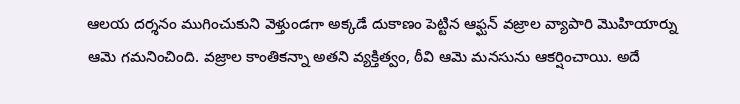ఆలయ దర్శనం ముగించుకుని వెళ్తుండగా అక్కడే దుకాణం పెట్టిన ఆఫ్ఘన్ వజ్రాల వ్యాపారి మొహియార్ను ఆమె గమనించింది. వజ్రాల కాంతికన్నా అతని వ్యక్తిత్వం, ఠీవి ఆమె మనసును ఆకర్షించాయి. అదే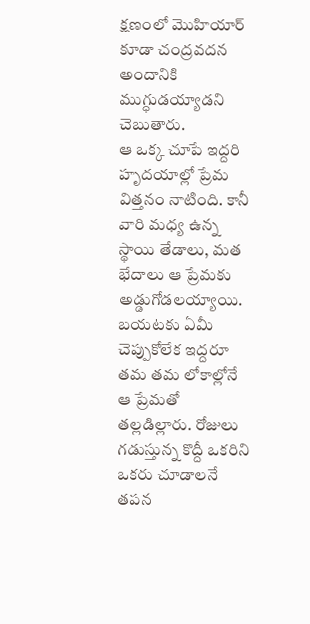క్షణంలో మొహియార్ కూడా చంద్రవదన అందానికి ముగ్ధుడయ్యాడని చెబుతారు.
ఆ ఒక్క చూపే ఇద్దరి హృదయాల్లో ప్రేమ విత్తనం నాటింది. కానీ వారి మధ్య ఉన్న స్థాయి తేడాలు, మత భేదాలు ఆ ప్రేమకు అడ్డుగోడలయ్యాయి. బయటకు ఏమీ చెప్పుకోలేక ఇద్దరూ తమ తమ లోకాల్లోనే ఆ ప్రేమతో తల్లడిల్లారు. రోజులు గడుస్తున్న కొద్దీ ఒకరిని ఒకరు చూడాలనే తపన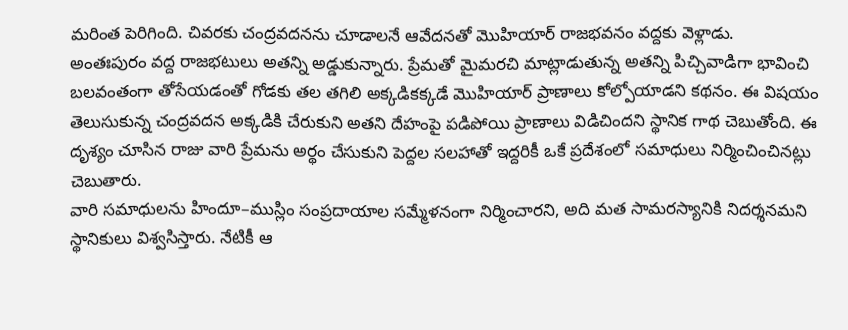మరింత పెరిగింది. చివరకు చంద్రవదనను చూడాలనే ఆవేదనతో మొహియార్ రాజభవనం వద్దకు వెళ్లాడు.
అంతఃపురం వద్ద రాజభటులు అతన్ని అడ్డుకున్నారు. ప్రేమతో మైమరచి మాట్లాడుతున్న అతన్ని పిచ్చివాడిగా భావించి బలవంతంగా తోసేయడంతో గోడకు తల తగిలి అక్కడికక్కడే మొహియార్ ప్రాణాలు కోల్పోయాడని కథనం. ఈ విషయం తెలుసుకున్న చంద్రవదన అక్కడికి చేరుకుని అతని దేహంపై పడిపోయి ప్రాణాలు విడిచిందని స్థానిక గాథ చెబుతోంది. ఈ దృశ్యం చూసిన రాజు వారి ప్రేమను అర్థం చేసుకుని పెద్దల సలహాతో ఇద్దరికీ ఒకే ప్రదేశంలో సమాధులు నిర్మించించినట్లు చెబుతారు.
వారి సమాధులను హిందూ–ముస్లిం సంప్రదాయాల సమ్మేళనంగా నిర్మించారని, అది మత సామరస్యానికి నిదర్శనమని స్థానికులు విశ్వసిస్తారు. నేటికీ ఆ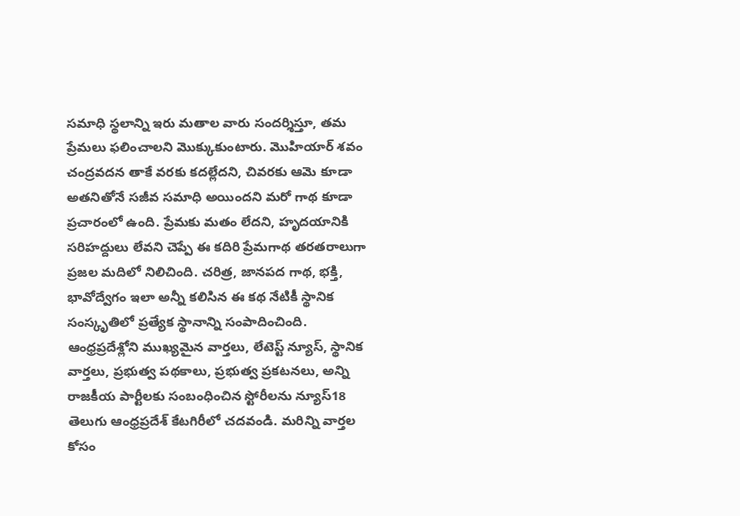సమాధి స్థలాన్ని ఇరు మతాల వారు సందర్శిస్తూ, తమ ప్రేమలు ఫలించాలని మొక్కుకుంటారు. మొహియార్ శవం చంద్రవదన తాకే వరకు కదల్లేదని, చివరకు ఆమె కూడా అతనితోనే సజీవ సమాధి అయిందని మరో గాథ కూడా ప్రచారంలో ఉంది. ప్రేమకు మతం లేదని, హృదయానికి సరిహద్దులు లేవని చెప్పే ఈ కదిరి ప్రేమగాథ తరతరాలుగా ప్రజల మదిలో నిలిచింది. చరిత్ర, జానపద గాథ, భక్తి, భావోద్వేగం ఇలా అన్నీ కలిసిన ఈ కథ నేటికీ స్థానిక సంస్కృతిలో ప్రత్యేక స్థానాన్ని సంపాదించింది.
ఆంధ్రప్రదేశ్లోని ముఖ్యమైన వార్తలు, లేటెస్ట్ న్యూస్, స్థానిక వార్తలు, ప్రభుత్వ పథకాలు, ప్రభుత్వ ప్రకటనలు, అన్ని రాజకీయ పార్టీలకు సంబంధించిన స్టోరీలను న్యూస్18 తెలుగు ఆంధ్రప్రదేశ్ కేటగిరీలో చదవండి. మరిన్ని వార్తల కోసం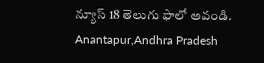న్యూస్ 18 తెలుగు ఫాలో అవండి.
Anantapur,Andhra Pradesh